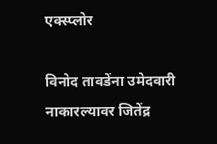एक्स्प्लोर

विनोद तावडेंना उमेदवारी नाकारल्यावर जितेंद्र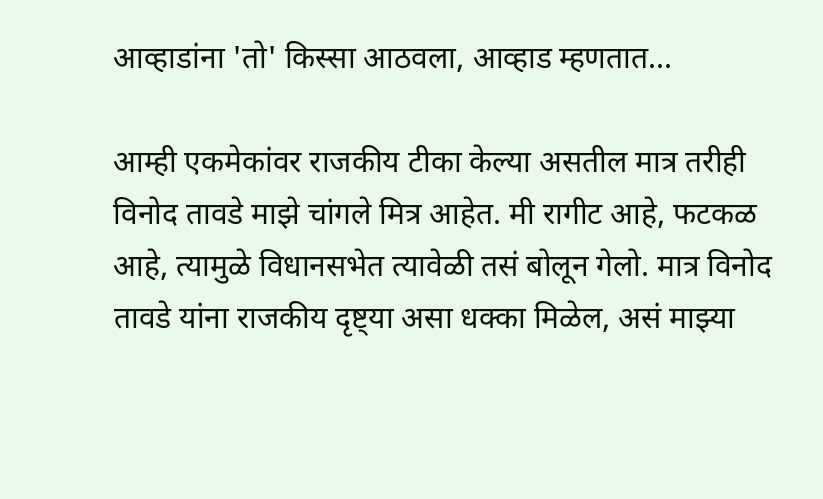आव्हाडांना 'तो' किस्सा आठवला, आव्हाड म्हणतात...

आम्ही एकमेकांवर राजकीय टीका केल्या असतील मात्र तरीही विनोद तावडे माझे चांगले मित्र आहेत. मी रागीट आहे, फटकळ आहे, त्यामुळे विधानसभेत त्यावेळी तसं बोलून गेलो. मात्र विनोद तावडे यांना राजकीय दृष्ट्या असा धक्का मिळेल, असं माझ्या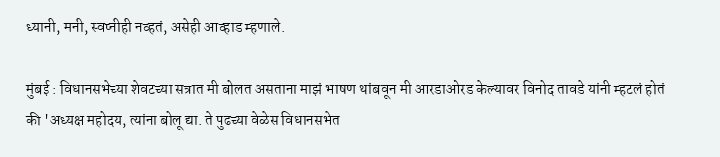ध्यानी, मनी, स्वप्नीही नव्हतं, असेही आव्हाड म्हणाले.

मुंबई : विधानसभेच्या शेवटच्या सत्रात मी बोलत असताना माझं भाषण थांबवून मी आरडाओरड केल्यावर विनोद तावडे यांनी म्हटलं होतं की 'अध्यक्ष महोदय, त्यांना बोलू द्या. ते पुढच्या वेळेस विधानसभेत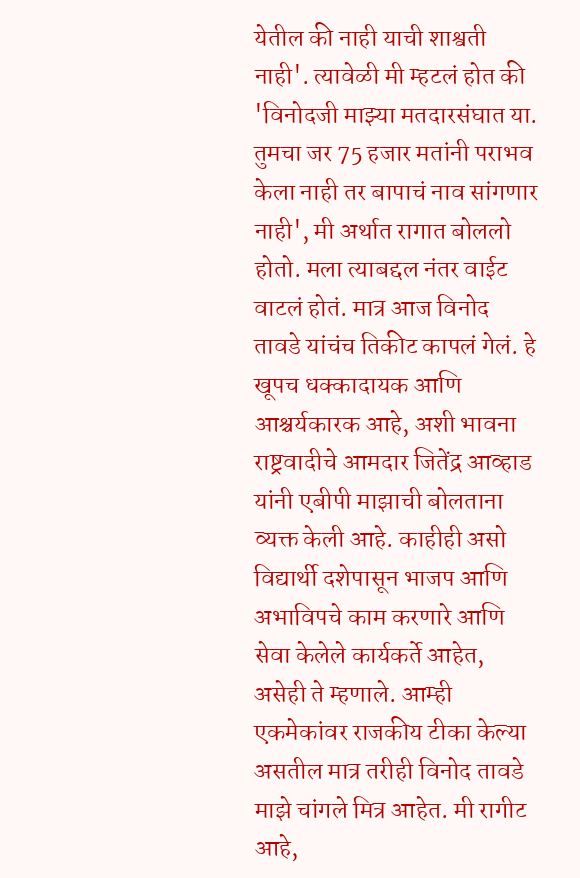येतील की नाही याची शाश्वती नाही'. त्यावेळी मी म्हटलं होत की 'विनोदजी माझ्या मतदारसंघात या. तुमचा जर 75 हजार मतांनी पराभव केला नाही तर बापाचं नाव सांगणार नाही', मी अर्थात रागात बोललो होतो. मला त्याबद्दल नंतर वाईट वाटलं होतं. मात्र आज विनोद तावडे यांचंच तिकीट कापलं गेलं. हे खूपच धक्कादायक आणि आश्चर्यकारक आहे, अशी भावना राष्ट्रवादीचे आमदार जितेंद्र आव्हाड यांनी एबीपी माझाची बोलताना व्यक्त केली आहे. काहीही असो विद्यार्थी दशेपासून भाजप आणि अभाविपचे काम करणारे आणि सेवा केलेले कार्यकर्ते आहेत, असेही ते म्हणाले. आम्ही एकमेकांवर राजकीय टीका केल्या असतील मात्र तरीही विनोद तावडे माझे चांगले मित्र आहेत. मी रागीट आहे,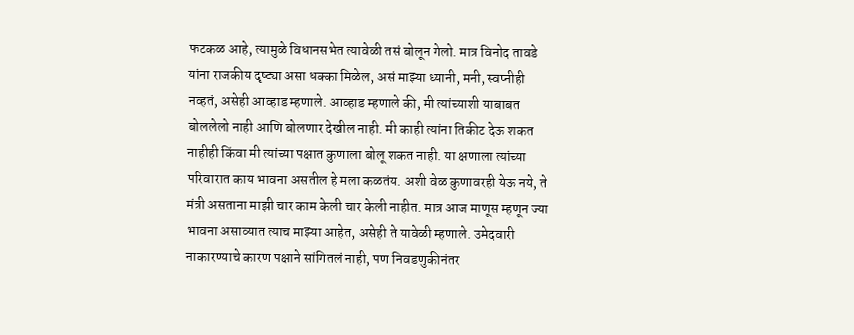फटकळ आहे, त्यामुळे विधानसभेत त्यावेळी तसं बोलून गेलो. मात्र विनोद तावडे यांना राजकीय दृष्ट्या असा धक्का मिळेल, असं माझ्या ध्यानी, मनी, स्वप्नीही नव्हतं, असेही आव्हाड म्हणाले. आव्हाड म्हणाले की, मी त्यांच्याशी याबाबत बोललेलो नाही आणि बोलणार देखील नाही. मी काही त्यांना तिकीट देऊ शकत नाहीही किंवा मी त्यांच्या पक्षात कुणाला बोलू शकत नाही. या क्षणाला त्यांच्या परिवारात काय भावना असतील हे मला कळतंय. अशी वेळ कुणावरही येऊ नये, ते मंत्री असताना माझी चार काम केली चार केली नाहीत. मात्र आज माणूस म्हणून ज्या भावना असाव्यात त्याच माझ्या आहेत, असेही ते यावेळी म्हणाले. उमेदवारी नाकारण्याचे कारण पक्षाने सांगितलं नाही, पण निवडणुकीनंतर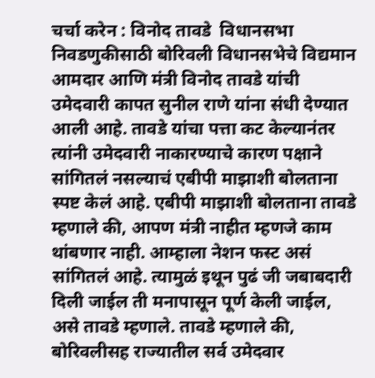चर्चा करेन : विनोद तावडे  विधानसभा निवडणुकीसाठी बोरिवली विधानसभेचे विद्यमान आमदार आणि मंत्री विनोद तावडे यांची उमेदवारी कापत सुनील राणे यांना संधी देण्यात आली आहे. तावडे यांचा पत्ता कट केल्यानंतर त्यांनी उमेदवारी नाकारण्याचे कारण पक्षाने सांगितलं नसल्याचं एबीपी माझाशी बोलताना स्पष्ट केलं आहे. एबीपी माझाशी बोलताना तावडे म्हणाले की, आपण मंत्री नाहीत म्हणजे काम थांबणार नाही. आम्हाला नेशन फस्ट असं सांगितलं आहे. त्यामुळं इथून पुढं जी जबाबदारी दिली जाईल ती मनापासून पूर्ण केली जाईल, असे तावडे म्हणाले. तावडे म्हणाले की, बोरिवलीसह राज्यातील सर्व उमेदवार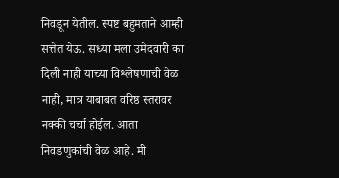निवडून येतील. स्पष्ट बहुमताने आम्ही सत्तेत येऊ. सध्या मला उमेदवारी का दिली नाही याच्या विश्लेषणाची वेळ नाही, मात्र याबाबत वरिष्ठ स्तरावर नक्की चर्चा होईल. आता निवडणुकांची वेळ आहे. मी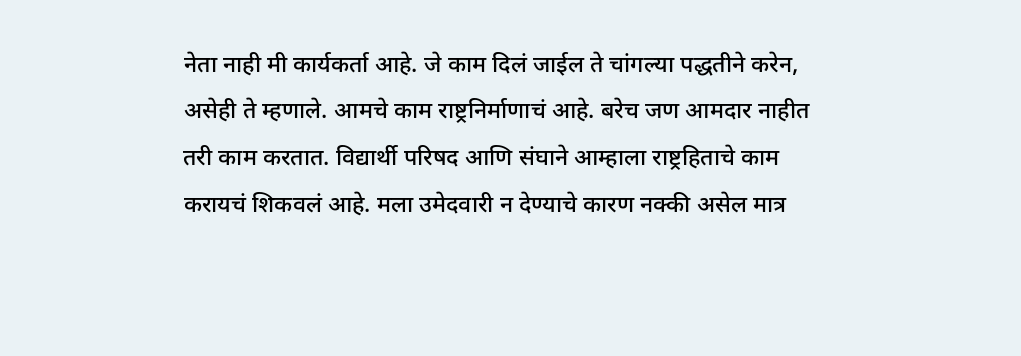नेता नाही मी कार्यकर्ता आहे. जे काम दिलं जाईल ते चांगल्या पद्धतीने करेन, असेही ते म्हणाले. आमचे काम राष्ट्रनिर्माणाचं आहे. बरेच जण आमदार नाहीत तरी काम करतात. विद्यार्थी परिषद आणि संघाने आम्हाला राष्ट्रहिताचे काम करायचं शिकवलं आहे. मला उमेदवारी न देण्याचे कारण नक्की असेल मात्र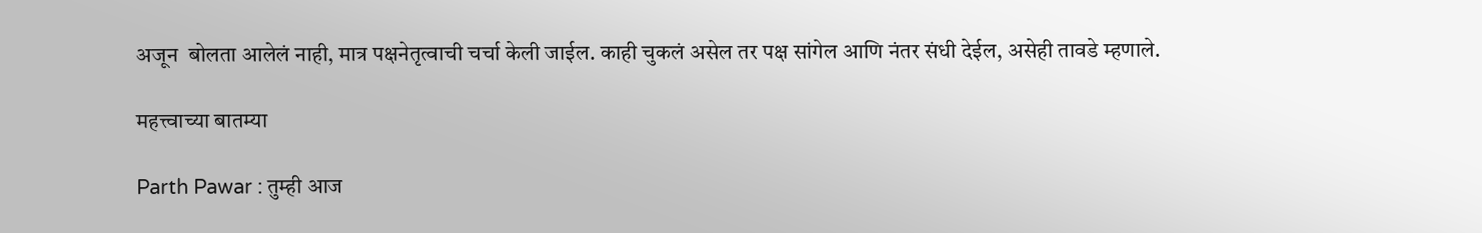अजून  बोलता आलेलं नाही, मात्र पक्षनेतृत्वाची चर्चा केली जाईल. काही चुकलं असेल तर पक्ष सांगेल आणि नंतर संधी देईल, असेही तावडे म्हणाले.

महत्त्वाच्या बातम्या

Parth Pawar : तुम्ही आज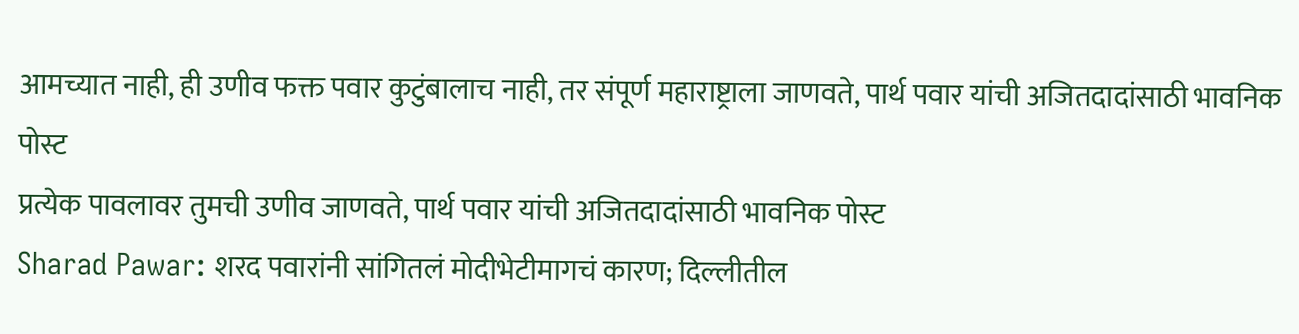आमच्यात नाही, ही उणीव फक्त पवार कुटुंबालाच नाही, तर संपूर्ण महाराष्ट्राला जाणवते, पार्थ पवार यांची अजितदादांसाठी भावनिक पोस्ट
प्रत्येक पावलावर तुमची उणीव जाणवते, पार्थ पवार यांची अजितदादांसाठी भावनिक पोस्ट
Sharad Pawar: शरद पवारांनी सांगितलं मोदीभेटीमागचं कारण; दिल्लीतील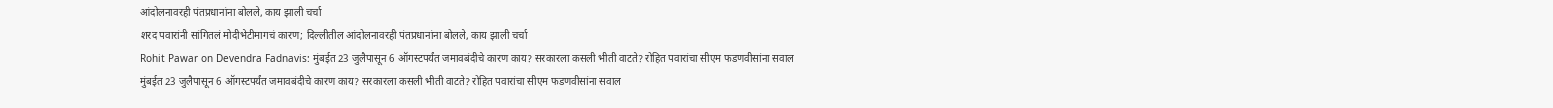आंदोलनावरही पंतप्रधानांना बोलले, काय झाली चर्चा
शरद पवारांनी सांगितलं मोदीभेटीमागचं कारण; दिल्लीतील आंदोलनावरही पंतप्रधानांना बोलले, काय झाली चर्चा
Rohit Pawar on Devendra Fadnavis: मुंबईत 23 जुलैपासून 6 ऑगस्टपर्यंत जमावबंदीचे कारण काय? सरकारला कसली भीती वाटते? रोहित पवारांचा सीएम फडणवीसांना सवाल
मुंबईत 23 जुलैपासून 6 ऑगस्टपर्यंत जमावबंदीचे कारण काय? सरकारला कसली भीती वाटते? रोहित पवारांचा सीएम फडणवीसांना सवाल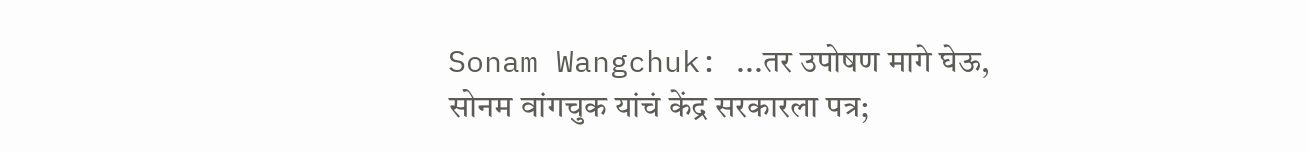Sonam Wangchuk: ...तर उपोषण मागे घेऊ, सोनम वांगचुक यांचं केंद्र सरकारला पत्र;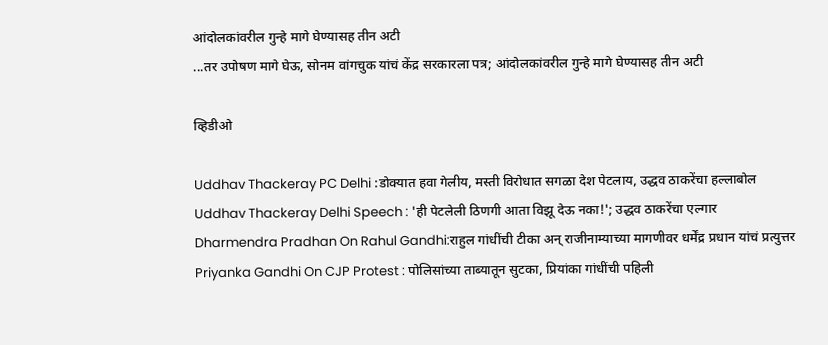आंदोलकांवरील गुन्हे मागे घेण्यासह तीन अटी
...तर उपोषण मागे घेऊ, सोनम वांगचुक यांचं केंद्र सरकारला पत्र; आंदोलकांवरील गुन्हे मागे घेण्यासह तीन अटी

व्हिडीओ

Uddhav Thackeray PC Delhi :डोक्यात हवा गेलीय, मस्ती विरोधात सगळा देश पेटलाय, उद्धव ठाकरेंचा हल्लाबोल
Uddhav Thackeray Delhi Speech : 'ही पेटलेली ठिणगी आता विझू देऊ नका!'; उद्धव ठाकरेंचा एल्गार
Dharmendra Pradhan On Rahul Gandhi:राहुल गांधींची टीका अन् राजीनाम्याच्या मागणीवर धर्मेंद्र प्रधान यांचं प्रत्युत्तर
Priyanka Gandhi On CJP Protest : पोलिसांच्या ताब्यातून सुटका, प्रियांका गांधींची पहिली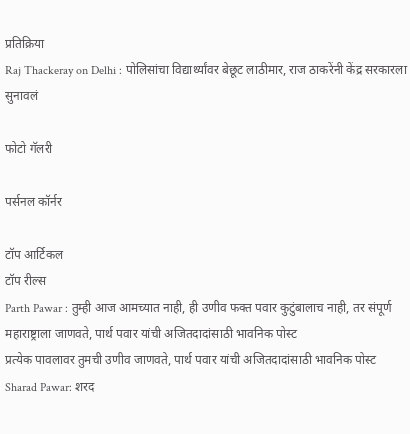प्रतिक्रिया
Raj Thackeray on Delhi : पोलिसांचा विद्यार्थ्यांवर बेछूट लाठीमार, राज ठाकरेंनी केंद्र सरकारला सुनावलं

फोटो गॅलरी

पर्सनल कॉर्नर

टॉप आर्टिकल
टॉप रील्स
Parth Pawar : तुम्ही आज आमच्यात नाही, ही उणीव फक्त पवार कुटुंबालाच नाही, तर संपूर्ण महाराष्ट्राला जाणवते, पार्थ पवार यांची अजितदादांसाठी भावनिक पोस्ट
प्रत्येक पावलावर तुमची उणीव जाणवते, पार्थ पवार यांची अजितदादांसाठी भावनिक पोस्ट
Sharad Pawar: शरद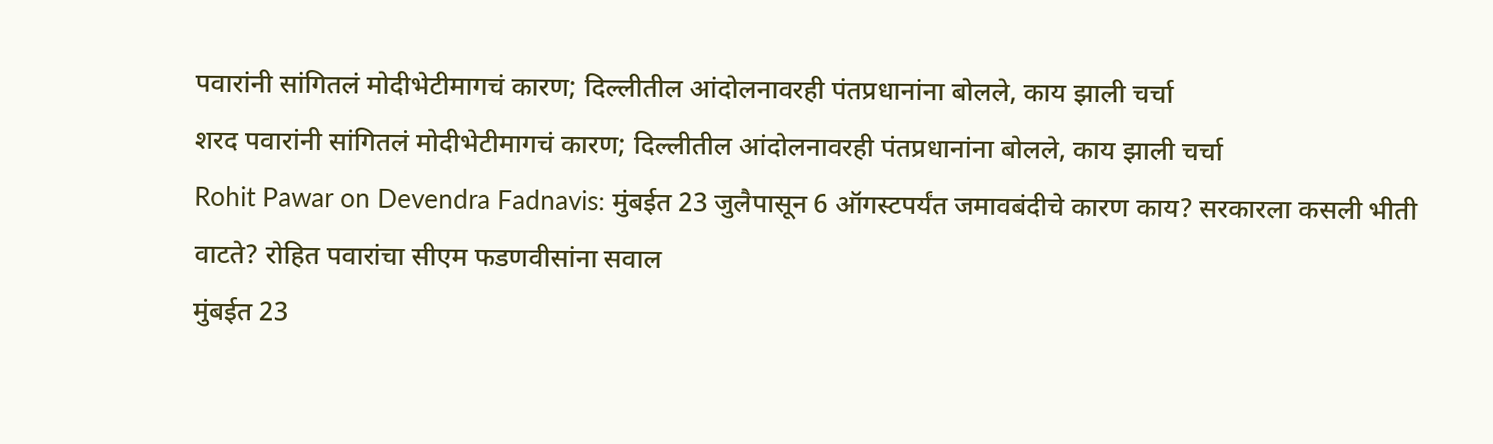पवारांनी सांगितलं मोदीभेटीमागचं कारण; दिल्लीतील आंदोलनावरही पंतप्रधानांना बोलले, काय झाली चर्चा
शरद पवारांनी सांगितलं मोदीभेटीमागचं कारण; दिल्लीतील आंदोलनावरही पंतप्रधानांना बोलले, काय झाली चर्चा
Rohit Pawar on Devendra Fadnavis: मुंबईत 23 जुलैपासून 6 ऑगस्टपर्यंत जमावबंदीचे कारण काय? सरकारला कसली भीती वाटते? रोहित पवारांचा सीएम फडणवीसांना सवाल
मुंबईत 23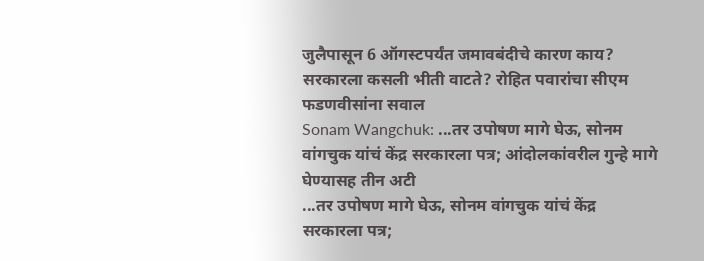जुलैपासून 6 ऑगस्टपर्यंत जमावबंदीचे कारण काय? सरकारला कसली भीती वाटते? रोहित पवारांचा सीएम फडणवीसांना सवाल
Sonam Wangchuk: ...तर उपोषण मागे घेऊ, सोनम वांगचुक यांचं केंद्र सरकारला पत्र; आंदोलकांवरील गुन्हे मागे घेण्यासह तीन अटी
...तर उपोषण मागे घेऊ, सोनम वांगचुक यांचं केंद्र सरकारला पत्र;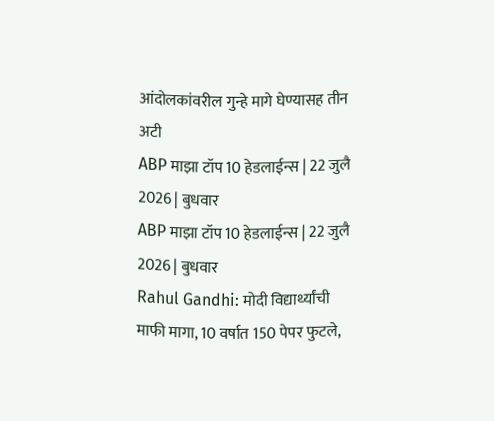आंदोलकांवरील गुन्हे मागे घेण्यासह तीन अटी
ABP माझा टॉप 10 हेडलाईन्स | 22 जुलै 2026 | बुधवार
ABP माझा टॉप 10 हेडलाईन्स | 22 जुलै 2026 | बुधवार
Rahul Gandhi: मोदी विद्यार्थ्यांची माफी मागा, 10 वर्षात 150 पेपर फुटले,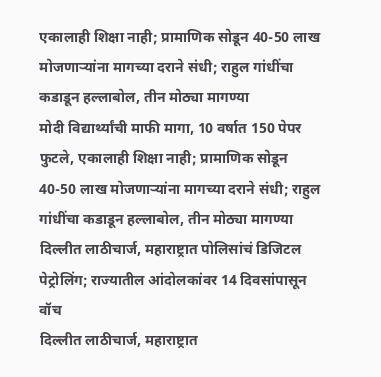एकालाही शिक्षा नाही; प्रामाणिक सोडून 40-50 लाख मोजणाऱ्यांना मागच्या दराने संधी; राहुल गांधींचा कडाडून हल्लाबोल, तीन मोठ्या मागण्या
मोदी विद्यार्थ्यांची माफी मागा, 10 वर्षात 150 पेपर फुटले, एकालाही शिक्षा नाही; प्रामाणिक सोडून 40-50 लाख मोजणाऱ्यांना मागच्या दराने संधी; राहुल गांधींचा कडाडून हल्लाबोल, तीन मोठ्या मागण्या
दिल्लीत लाठीचार्ज, महाराष्ट्रात पोलिसांचं डिजिटल पेट्रोलिंग; राज्यातील आंदोलकांवर 14 दिवसांपासून वॉच
दिल्लीत लाठीचार्ज, महाराष्ट्रात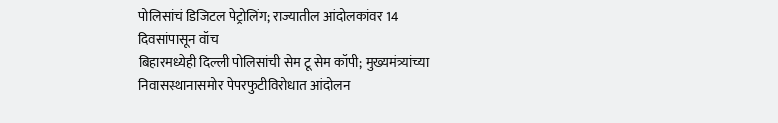पोलिसांचं डिजिटल पेट्रोलिंग; राज्यातील आंदोलकांवर 14 दिवसांपासून वॉच
बिहारमध्येही दिल्ली पोलिसांची सेम टू सेम कॉपी; मुख्यमंत्र्यांच्या निवासस्थानासमोर पेपरफुटीविरोधात आंदोलन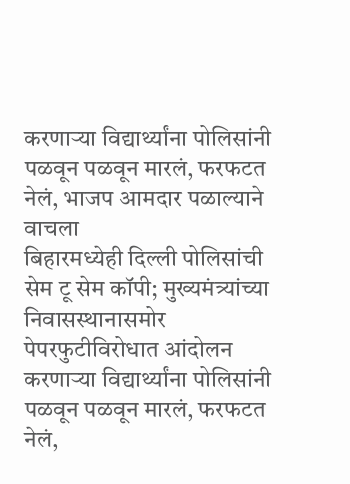करणाऱ्या विद्यार्थ्यांना पोलिसांनी पळवून पळवून मारलं, फरफटत नेलं, भाजप आमदार पळाल्याने वाचला
बिहारमध्येही दिल्ली पोलिसांची सेम टू सेम कॉपी; मुख्यमंत्र्यांच्या निवासस्थानासमोर पेपरफुटीविरोधात आंदोलन करणाऱ्या विद्यार्थ्यांना पोलिसांनी पळवून पळवून मारलं, फरफटत नेलं,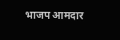भाजप आमदार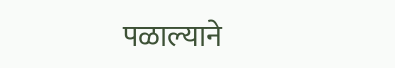पळाल्याने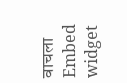वाचला
Embed widget